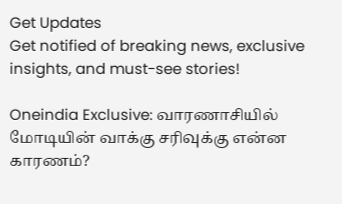Get Updates
Get notified of breaking news, exclusive insights, and must-see stories!

Oneindia Exclusive: வாரணாசியில் மோடியின் வாக்கு சரிவுக்கு என்ன காரணம்?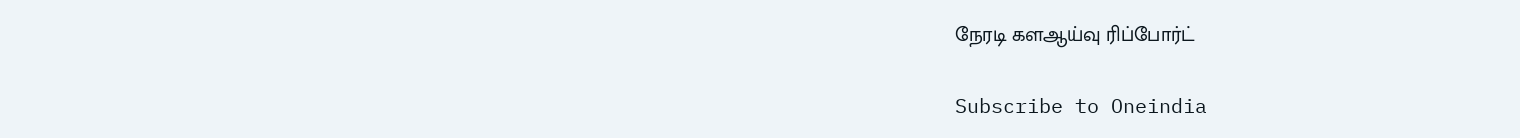நேரடி களஆய்வு ரிப்போர்ட்

Subscribe to Oneindia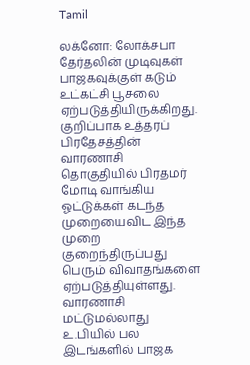Tamil

லக்னோ: லோக்சபா தேர்தலின் முடிவுகள் பாஜகவுக்குள் கடும் உட்கட்சி பூசலை ஏற்படுத்தியிருக்கிறது. குறிப்பாக உத்தரப் பிரதேசத்தின் வாரணாசி தொகுதியில் பிரதமர் மோடி வாங்கிய ஓட்டுக்கள் கடந்த முறையைவிட இந்த முறை குறைந்திருப்பது பெரும் விவாதங்களை ஏற்படுத்தியுள்ளது. வாரணாசி மட்டுமல்லாது உ.பியில் பல இடங்களில் பாஜக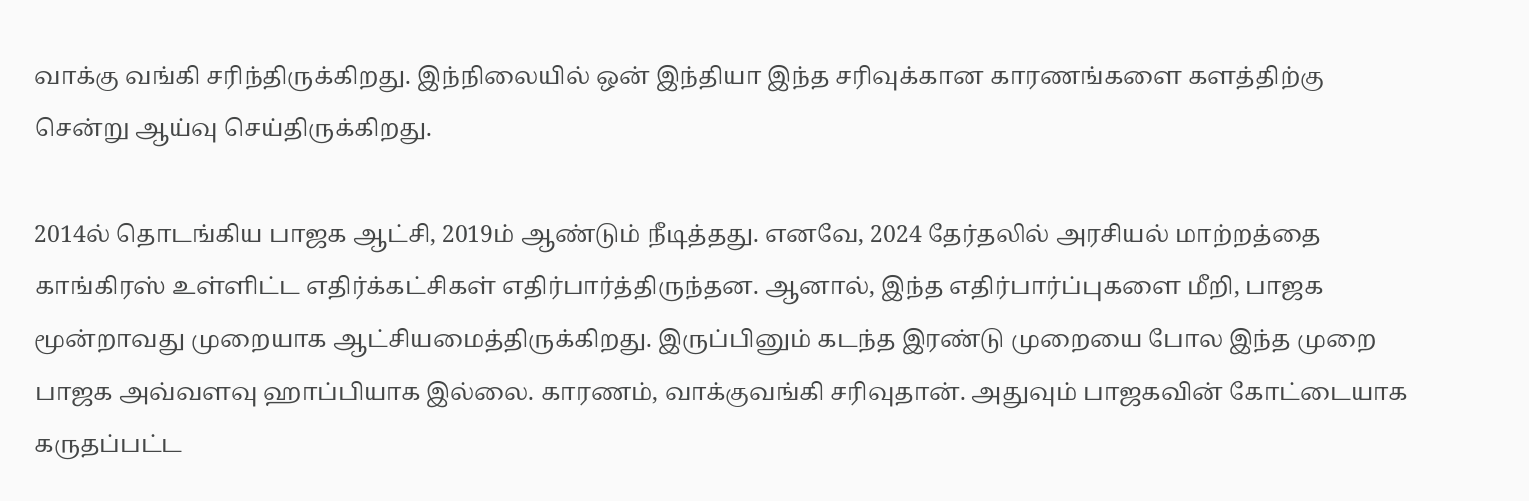வாக்கு வங்கி சரிந்திருக்கிறது. இந்நிலையில் ஒன் இந்தியா இந்த சரிவுக்கான காரணங்களை களத்திற்கு சென்று ஆய்வு செய்திருக்கிறது.

2014ல் தொடங்கிய பாஜக ஆட்சி, 2019ம் ஆண்டும் நீடித்தது. எனவே, 2024 தேர்தலில் அரசியல் மாற்றத்தை காங்கிரஸ் உள்ளிட்ட எதிர்க்கட்சிகள் எதிர்பார்த்திருந்தன. ஆனால், இந்த எதிர்பார்ப்புகளை மீறி, பாஜக மூன்றாவது முறையாக ஆட்சியமைத்திருக்கிறது. இருப்பினும் கடந்த இரண்டு முறையை போல இந்த முறை பாஜக அவ்வளவு ஹாப்பியாக இல்லை. காரணம், வாக்குவங்கி சரிவுதான். அதுவும் பாஜகவின் கோட்டையாக கருதப்பட்ட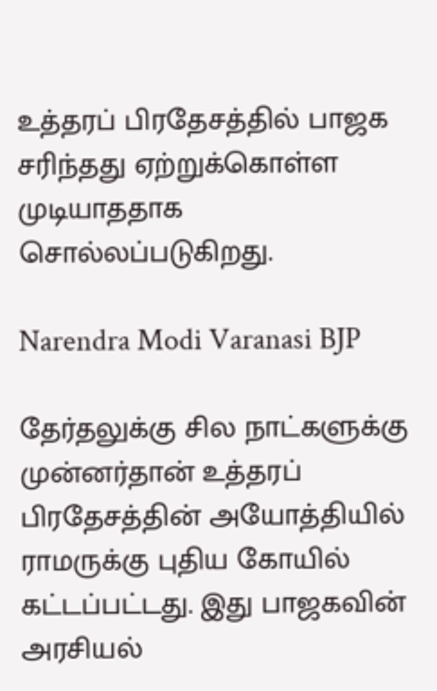உத்தரப் பிரதேசத்தில் பாஜக சரிந்தது ஏற்றுக்கொள்ள முடியாததாக சொல்லப்படுகிறது.

Narendra Modi Varanasi BJP

தேர்தலுக்கு சில நாட்களுக்கு முன்னர்தான் உத்தரப் பிரதேசத்தின் அயோத்தியில் ராமருக்கு புதிய கோயில் கட்டப்பட்டது. இது பாஜகவின் அரசியல்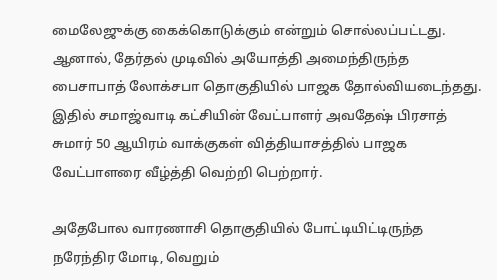மைலேஜுக்கு கைக்கொடுக்கும் என்றும் சொல்லப்பட்டது. ஆனால், தேர்தல் முடிவில் அயோத்தி அமைந்திருந்த பைசாபாத் லோக்சபா தொகுதியில் பாஜக தோல்வியடைந்தது. இதில் சமாஜ்வாடி கட்சியின் வேட்பாளர் அவதேஷ் பிரசாத் சுமார் 50 ஆயிரம் வாக்குகள் வித்தியாசத்தில் பாஜக வேட்பாளரை வீழ்த்தி வெற்றி பெற்றார்.

அதேபோல வாரணாசி தொகுதியில் போட்டியிட்டிருந்த நரேந்திர மோடி, வெறும்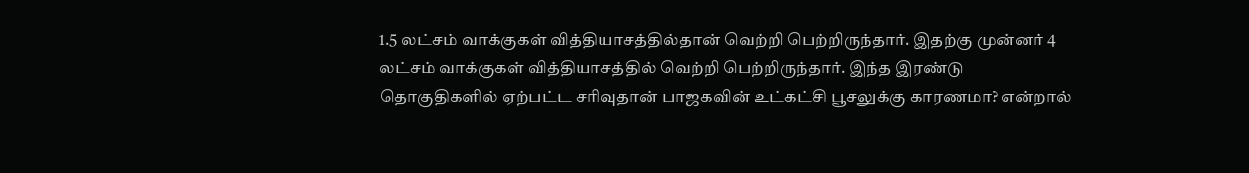1.5 லட்சம் வாக்குகள் வித்தியாசத்தில்தான் வெற்றி பெற்றிருந்தார். இதற்கு முன்னர் 4 லட்சம் வாக்குகள் வித்தியாசத்தில் வெற்றி பெற்றிருந்தார். இந்த இரண்டு தொகுதிகளில் ஏற்பட்ட சரிவுதான் பாஜகவின் உட்கட்சி பூசலுக்கு காரணமா? என்றால்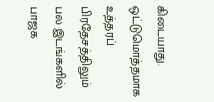கிடையாது. ஒட்டுமொத்தமாக உத்தரப் பிரதேசத்திலும் பல இடங்களில் பாஜக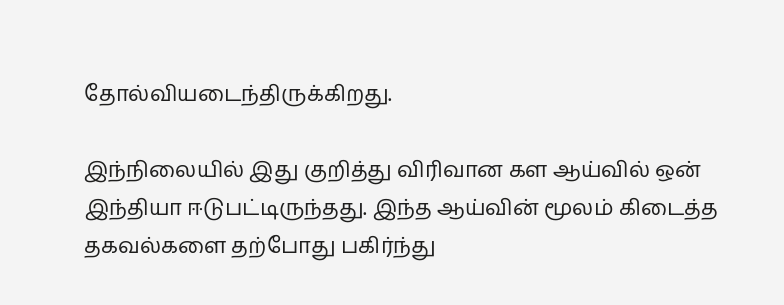தோல்வியடைந்திருக்கிறது.

இந்நிலையில் இது குறித்து விரிவான கள ஆய்வில் ஒன் இந்தியா ஈடுபட்டிருந்தது. இந்த ஆய்வின் மூலம் கிடைத்த தகவல்களை தற்போது பகிர்ந்து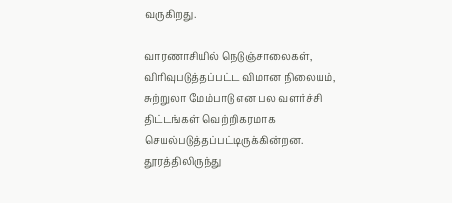வருகிறது.

வாரணாசியில் நெடுஞ்சாலைகள், விரிவுபடுத்தப்பட்ட விமான நிலையம், சுற்றுலா மேம்பாடு என பல வளர்ச்சி திட்டங்கள் வெற்றிகரமாக செயல்படுத்தப்பட்டிருக்கின்றன. தூரத்திலிருந்து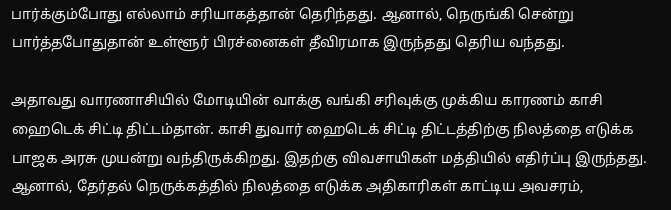பார்க்கும்போது எல்லாம் சரியாகத்தான் தெரிந்தது. ஆனால், நெருங்கி சென்று பார்த்தபோதுதான் உள்ளூர் பிரச்னைகள் தீவிரமாக இருந்தது தெரிய வந்தது.

அதாவது வாரணாசியில் மோடியின் வாக்கு வங்கி சரிவுக்கு முக்கிய காரணம் காசி ஹைடெக் சிட்டி திட்டம்தான். காசி துவார் ஹைடெக் சிட்டி திட்டத்திற்கு நிலத்தை எடுக்க பாஜக அரசு முயன்று வந்திருக்கிறது. இதற்கு விவசாயிகள் மத்தியில் எதிர்ப்பு இருந்தது. ஆனால், தேர்தல் நெருக்கத்தில் நிலத்தை எடுக்க அதிகாரிகள் காட்டிய அவசரம்,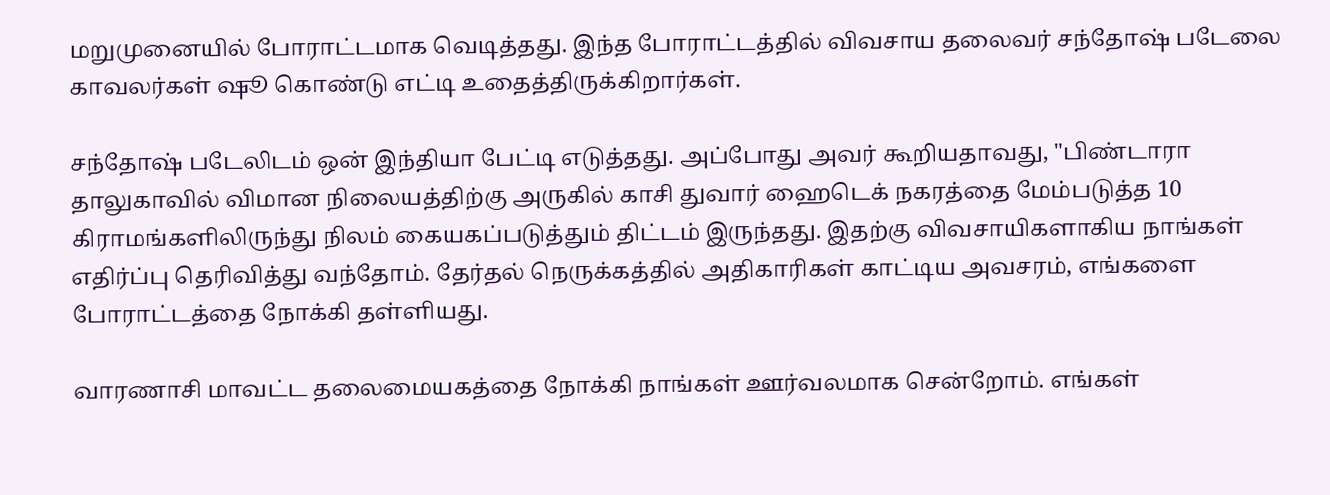மறுமுனையில் போராட்டமாக வெடித்தது. இந்த போராட்டத்தில் விவசாய தலைவர் சந்தோஷ் படேலை காவலர்கள் ஷூ கொண்டு எட்டி உதைத்திருக்கிறார்கள்.

சந்தோஷ் படேலிடம் ஒன் இந்தியா பேட்டி எடுத்தது. அப்போது அவர் கூறியதாவது, "பிண்டாரா தாலுகாவில் விமான நிலையத்திற்கு அருகில் காசி துவார் ஹைடெக் நகரத்தை மேம்படுத்த 10 கிராமங்களிலிருந்து நிலம் கையகப்படுத்தும் திட்டம் இருந்தது. இதற்கு விவசாயிகளாகிய நாங்கள் எதிர்ப்பு தெரிவித்து வந்தோம். தேர்தல் நெருக்கத்தில் அதிகாரிகள் காட்டிய அவசரம், எங்களை போராட்டத்தை நோக்கி தள்ளியது.

வாரணாசி மாவட்ட தலைமையகத்தை நோக்கி நாங்கள் ஊர்வலமாக சென்றோம். எங்கள்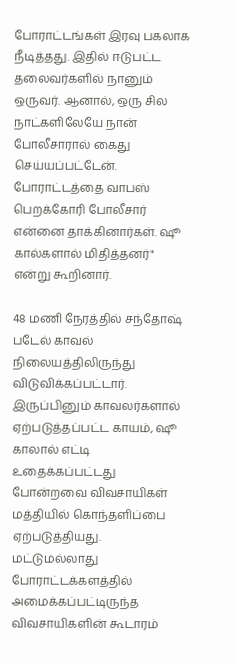போராட்டங்கள் இரவு பகலாக நீடித்தது. இதில் ஈடுபட்ட தலைவர்களில் நானும் ஒருவர். ஆனால், ஒரு சில நாட்களிலேயே நான் போலீசாரால் கைது செய்யப்பட்டேன். போராட்டத்தை வாபஸ் பெறக்கோரி போலீசார் என்னை தாக்கினார்கள். ஷூ கால்களால் மிதித்தனர்" என்று கூறினார்.

48 மணி நேரத்தில் சந்தோஷ் படேல் காவல் நிலையத்திலிருந்து விடுவிக்கப்பட்டார். இருப்பினும் காவலர்களால் ஏற்படுத்தப்பட்ட காயம், ஷூ காலால் எட்டி உதைக்கப்பட்டது போன்றவை விவசாயிகள் மத்தியில் கொந்தளிப்பை ஏற்படுத்தியது. மட்டுமல்லாது போராட்டக்களத்தில் அமைக்கப்பட்டிருந்த விவசாயிகளின் கூடாரம்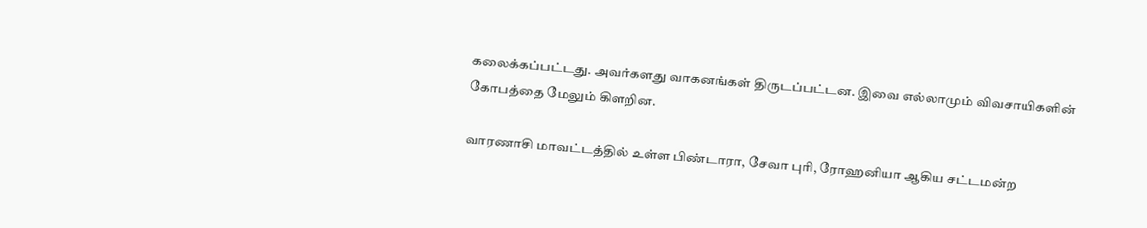கலைக்கப்பட்டது. அவர்களது வாகனங்கள் திருடப்பட்டன. இவை எல்லாமும் விவசாயிகளின் கோபத்தை மேலும் கிளறின.

வாரணாசி மாவட்டத்தில் உள்ள பிண்டாரா, சேவா புரி, ரோஹனியா ஆகிய சட்டமன்ற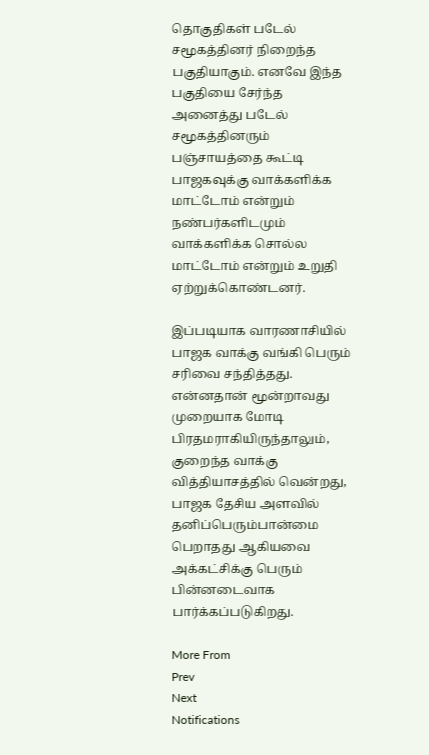தொகுதிகள் படேல் சமூகத்தினர் நிறைந்த பகுதியாகும். எனவே இந்த பகுதியை சேர்ந்த அனைத்து படேல் சமூகத்தினரும் பஞ்சாயத்தை கூட்டி பாஜகவுக்கு வாக்களிக்க மாட்டோம் என்றும் நண்பர்களிடமும் வாக்களிக்க சொல்ல மாட்டோம் என்றும் உறுதி ஏற்றுக்கொண்டனர்.

இப்படியாக வாரணாசியில் பாஜக வாக்கு வங்கி பெரும் சரிவை சந்தித்தது. என்னதான் மூன்றாவது முறையாக மோடி பிரதமராகியிருந்தாலும், குறைந்த வாக்கு வித்தியாசத்தில் வென்றது, பாஜக தேசிய அளவில் தனிப்பெரும்பான்மை பெறாதது ஆகியவை அக்கட்சிக்கு பெரும் பின்னடைவாக பார்க்கப்படுகிறது.

More From
Prev
Next
Notifications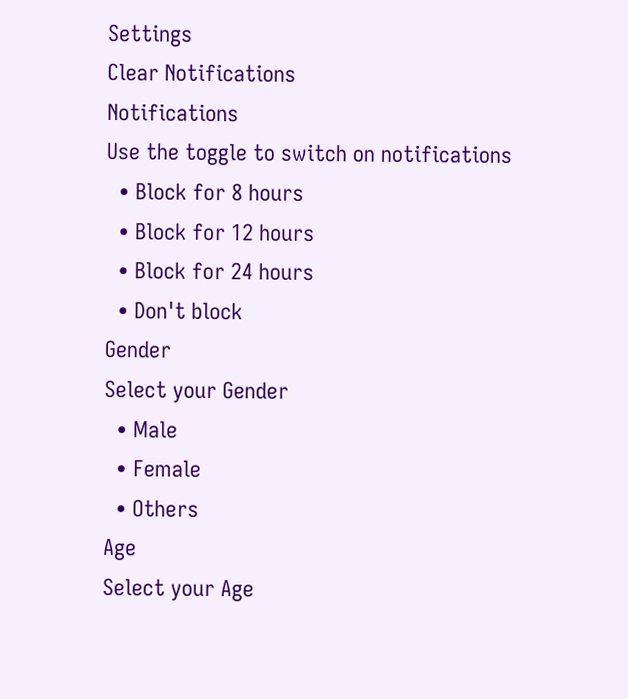Settings
Clear Notifications
Notifications
Use the toggle to switch on notifications
  • Block for 8 hours
  • Block for 12 hours
  • Block for 24 hours
  • Don't block
Gender
Select your Gender
  • Male
  • Female
  • Others
Age
Select your Age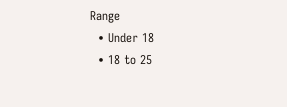Range
  • Under 18
  • 18 to 25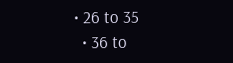• 26 to 35
  • 36 to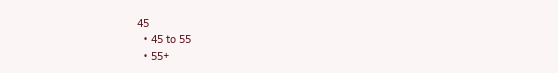45
  • 45 to 55
  • 55+